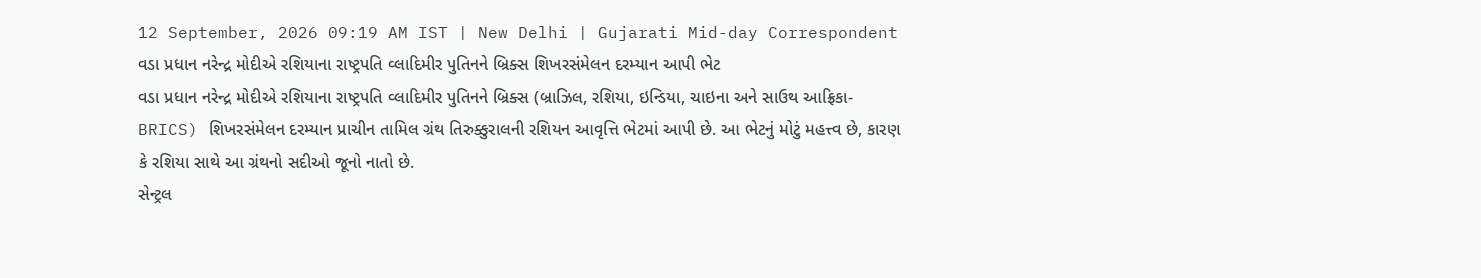12 September, 2026 09:19 AM IST | New Delhi | Gujarati Mid-day Correspondent
વડા પ્રધાન નરેન્દ્ર મોદીએ રશિયાના રાષ્ટ્રપતિ વ્લાદિમીર પુતિનને બ્રિક્સ શિખરસંમેલન દરમ્યાન આપી ભેટ
વડા પ્રધાન નરેન્દ્ર મોદીએ રશિયાના રાષ્ટ્રપતિ વ્લાદિમીર પુતિનને બ્રિક્સ (બ્રાઝિલ, રશિયા, ઇન્ડિયા, ચાઇના અને સાઉથ આફ્રિકા-BRICS) શિખરસંમેલન દરમ્યાન પ્રાચીન તામિલ ગ્રંથ તિરુક્કુરાલની રશિયન આવૃત્તિ ભેટમાં આપી છે. આ ભેટનું મોટું મહત્ત્વ છે, કારણ કે રશિયા સાથે આ ગ્રંથનો સદીઓ જૂનો નાતો છે.
સેન્ટ્રલ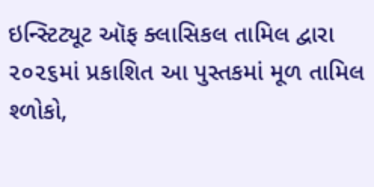ઇન્સ્ટિટ્યૂટ ઑફ ક્લાસિકલ તામિલ દ્વારા ૨૦૨૬માં પ્રકાશિત આ પુસ્તકમાં મૂળ તામિલ શ્ળોકો,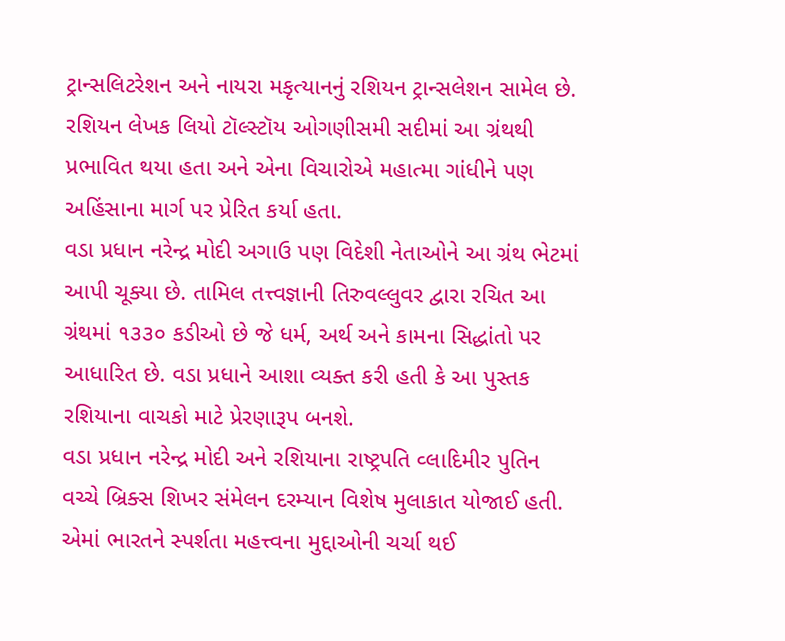ટ્રાન્સલિટરેશન અને નાયરા મકૃત્યાનનું રશિયન ટ્રાન્સલેશન સામેલ છે. રશિયન લેખક લિયો ટૉલ્સ્ટૉય ઓગણીસમી સદીમાં આ ગ્રંથથી પ્રભાવિત થયા હતા અને એના વિચારોએ મહાત્મા ગાંધીને પણ અહિંસાના માર્ગ પર પ્રેરિત કર્યા હતા.
વડા પ્રધાન નરેન્દ્ર મોદી અગાઉ પણ વિદેશી નેતાઓને આ ગ્રંથ ભેટમાં આપી ચૂક્યા છે. તામિલ તત્ત્વજ્ઞાની તિરુવલ્લુવર દ્વારા રચિત આ ગ્રંથમાં ૧૩૩૦ કડીઓ છે જે ધર્મ, અર્થ અને કામના સિદ્ધાંતો પર આધારિત છે. વડા પ્રધાને આશા વ્યક્ત કરી હતી કે આ પુસ્તક રશિયાના વાચકો માટે પ્રેરણારૂપ બનશે.
વડા પ્રધાન નરેન્દ્ર મોદી અને રશિયાના રાષ્ટ્રપતિ વ્લાદિમીર પુતિન વચ્ચે બ્રિક્સ શિખર સંમેલન દરમ્યાન વિશેષ મુલાકાત યોજાઈ હતી. એમાં ભારતને સ્પર્શતા મહત્ત્વના મુદ્દાઓની ચર્ચા થઈ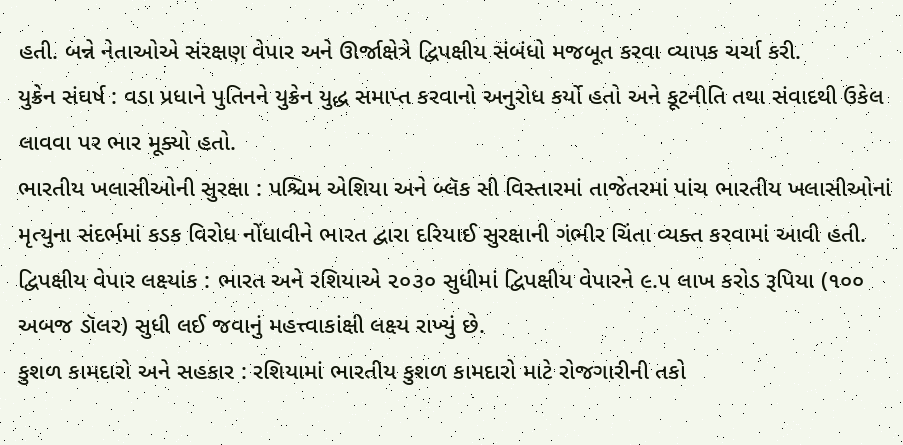હતી. બન્ને નેતાઓએ સંરક્ષણ વેપાર અને ઊર્જાક્ષેત્રે દ્વિપક્ષીય સંબંધો મજબૂત કરવા વ્યાપક ચર્ચા કરી.
યુક્રેન સંઘર્ષ : વડા પ્રધાને પુતિનને યુક્રેન યુદ્ધ સમાપ્ત કરવાનો અનુરોધ કર્યો હતો અને કૂટનીતિ તથા સંવાદથી ઉકેલ લાવવા પર ભાર મૂક્યો હતો.
ભારતીય ખલાસીઓની સુરક્ષા : પશ્ચિમ એશિયા અને બ્લૅક સી વિસ્તારમાં તાજેતરમાં પાંચ ભારતીય ખલાસીઓનાં મૃત્યુના સંદર્ભમાં કડક વિરોધ નોંધાવીને ભારત દ્વારા દરિયાઈ સુરક્ષાની ગંભીર ચિંતા વ્યક્ત કરવામાં આવી હતી.
દ્વિપક્ષીય વેપાર લક્ષ્યાંક : ભારત અને રશિયાએ ૨૦૩૦ સુધીમાં દ્વિપક્ષીય વેપારને ૯.૫ લાખ કરોડ રૂપિયા (૧૦૦ અબજ ડૉલર) સુધી લઈ જવાનું મહત્ત્વાકાંક્ષી લક્ષ્ય રાખ્યું છે.
કુશળ કામદારો અને સહકાર : રશિયામાં ભારતીય કુશળ કામદારો માટે રોજગારીની તકો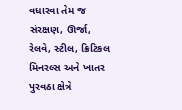વધારવા તેમ જ સંરક્ષણ, ઊર્જા, રેલવે, સ્ટીલ, ક્રિટિકલ મિનરલ્સ અને ખાતર પુરવઠા ક્ષેત્રે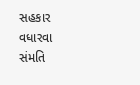સહકાર વધારવા સંમતિ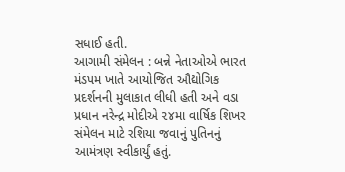સધાઈ હતી.
આગામી સંમેલન : બન્ને નેતાઓએ ભારત મંડપમ ખાતે આયોજિત ઔદ્યોગિક પ્રદર્શનની મુલાકાત લીધી હતી અને વડા પ્રધાન નરેન્દ્ર મોદીએ ૨૪મા વાર્ષિક શિખર સંમેલન માટે રશિયા જવાનું પુતિનનું આમંત્રણ સ્વીકાર્યું હતું.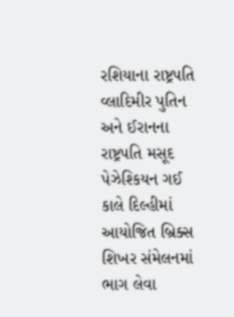રશિયાના રાષ્ટ્રપતિ વ્લાદિમીર પુતિન અને ઈરાનના રાષ્ટ્રપતિ મસૂદ પેઝેશ્કિયન ગઈ કાલે દિલ્હીમાં આયોજિત બ્રિક્સ શિખર સંમેલનમાં ભાગ લેવા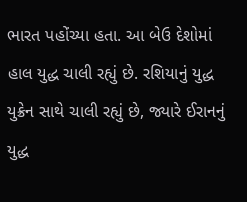ભારત પહોંચ્યા હતા. આ બેઉ દેશોમાં હાલ યુદ્ધ ચાલી રહ્યું છે. રશિયાનું યુદ્ધ યુક્રેન સાથે ચાલી રહ્યું છે, જ્યારે ઈરાનનું યુદ્ધ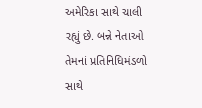અમેરિકા સાથે ચાલી રહ્યું છે. બન્ને નેતાઓ તેમનાં પ્રતિનિધિમંડળો સાથે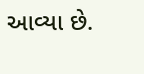આવ્યા છે.